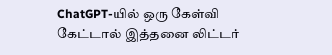ChatGPT-யில் ஒரு கேள்வி கேட்டால் இத்தனை லிட்டர்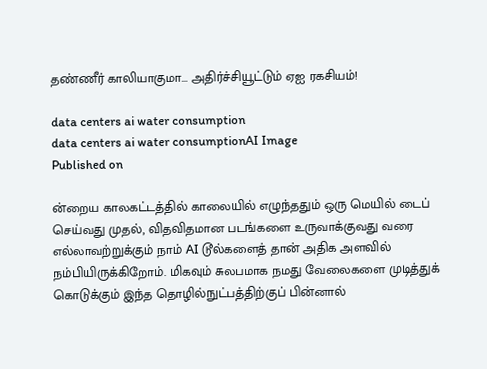தண்ணீர் காலியாகுமா... அதிர்ச்சியூட்டும் ஏஐ ரகசியம்!

data centers ai water consumption
data centers ai water consumptionAI Image
Published on

ன்றைய காலகட்டத்தில் காலையில் எழுந்ததும் ஒரு மெயில் டைப் செய்வது முதல், விதவிதமான படங்களை உருவாக்குவது வரை எல்லாவற்றுக்கும் நாம் AI டூல்களைத் தான் அதிக அளவில் நம்பியிருக்கிறோம். மிகவும் சுலபமாக நமது வேலைகளை முடித்துக் கொடுக்கும் இந்த தொழில்நுட்பத்திற்குப் பின்னால்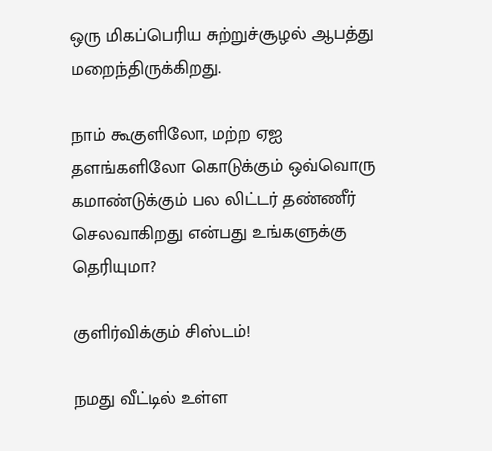ஒரு மிகப்பெரிய சுற்றுச்சூழல் ஆபத்து மறைந்திருக்கிறது.

நாம் கூகுளிலோ, மற்ற ஏஐ தளங்களிலோ கொடுக்கும் ஒவ்வொரு கமாண்டுக்கும் பல லிட்டர் தண்ணீர் செலவாகிறது என்பது உங்களுக்கு தெரியுமா?

குளிர்விக்கும் சிஸ்டம்!

நமது வீட்டில் உள்ள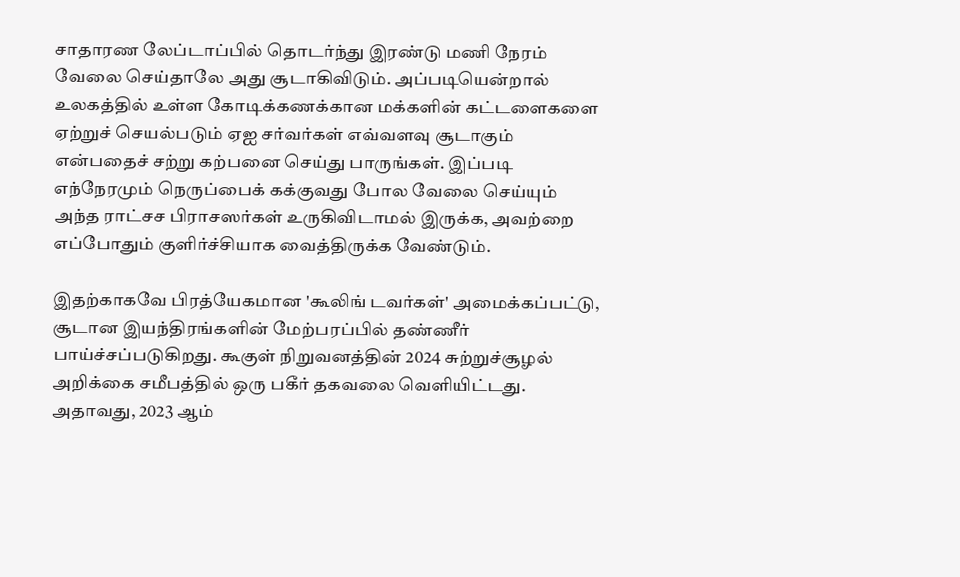சாதாரண லேப்டாப்பில் தொடர்ந்து இரண்டு மணி நேரம் வேலை செய்தாலே அது சூடாகிவிடும். அப்படியென்றால் உலகத்தில் உள்ள கோடிக்கணக்கான மக்களின் கட்டளைகளை ஏற்றுச் செயல்படும் ஏஐ சர்வர்கள் எவ்வளவு சூடாகும் என்பதைச் சற்று கற்பனை செய்து பாருங்கள். இப்படி எந்நேரமும் நெருப்பைக் கக்குவது போல வேலை செய்யும் அந்த ராட்சச பிராசஸர்கள் உருகிவிடாமல் இருக்க, அவற்றை எப்போதும் குளிர்ச்சியாக வைத்திருக்க வேண்டும்.

இதற்காகவே பிரத்யேகமான 'கூலிங் டவர்கள்' அமைக்கப்பட்டு, சூடான இயந்திரங்களின் மேற்பரப்பில் தண்ணீர் பாய்ச்சப்படுகிறது. கூகுள் நிறுவனத்தின் 2024 சுற்றுச்சூழல் அறிக்கை சமீபத்தில் ஒரு பகீர் தகவலை வெளியிட்டது. அதாவது, 2023 ஆம்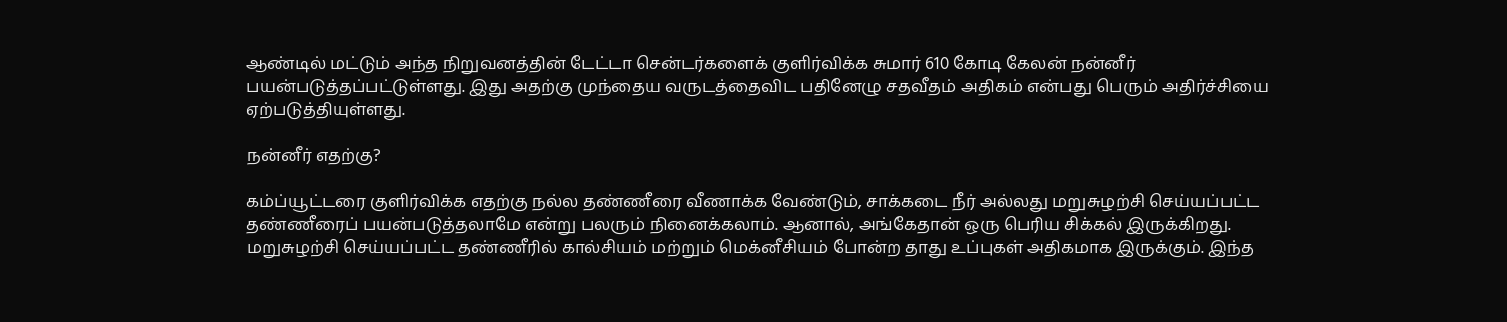ஆண்டில் மட்டும் அந்த நிறுவனத்தின் டேட்டா சென்டர்களைக் குளிர்விக்க சுமார் 610 கோடி கேலன் நன்னீர் பயன்படுத்தப்பட்டுள்ளது. இது அதற்கு முந்தைய வருடத்தைவிட பதினேழு சதவீதம் அதிகம் என்பது பெரும் அதிர்ச்சியை ஏற்படுத்தியுள்ளது.

நன்னீர் எதற்கு?

கம்ப்யூட்டரை குளிர்விக்க எதற்கு நல்ல தண்ணீரை வீணாக்க வேண்டும், சாக்கடை நீர் அல்லது மறுசுழற்சி செய்யப்பட்ட தண்ணீரைப் பயன்படுத்தலாமே என்று பலரும் நினைக்கலாம். ஆனால், அங்கேதான் ஒரு பெரிய சிக்கல் இருக்கிறது. மறுசுழற்சி செய்யப்பட்ட தண்ணீரில் கால்சியம் மற்றும் மெக்னீசியம் போன்ற தாது உப்புகள் அதிகமாக இருக்கும். இந்த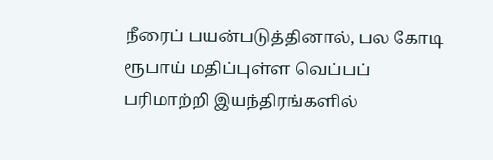நீரைப் பயன்படுத்தினால், பல கோடி ரூபாய் மதிப்புள்ள வெப்பப் பரிமாற்றி இயந்திரங்களில்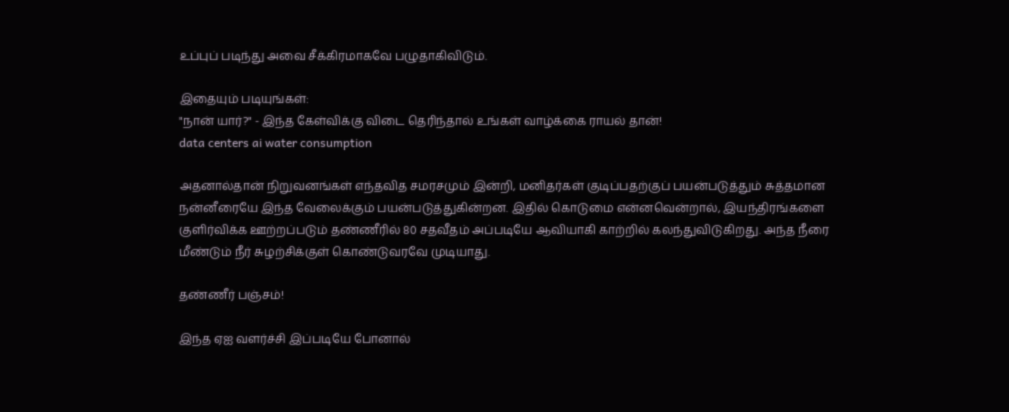உப்புப் படிந்து அவை சீக்கிரமாகவே பழுதாகிவிடும்.

இதையும் படியுங்கள்:
"நான் யார்?" - இந்த கேள்விக்கு விடை தெரிந்தால் உங்கள் வாழ்க்கை ராயல் தான்!
data centers ai water consumption

அதனால்தான் நிறுவனங்கள் எந்தவித சமரசமும் இன்றி, மனிதர்கள் குடிப்பதற்குப் பயன்படுத்தும் சுத்தமான நன்னீரையே இந்த வேலைக்கும் பயன்படுத்துகின்றன. இதில் கொடுமை என்னவென்றால், இயந்திரங்களை குளிர்விக்க ஊற்றப்படும் தண்ணீரில் 80 சதவீதம் அப்படியே ஆவியாகி காற்றில் கலந்துவிடுகிறது. அந்த நீரை மீண்டும் நீர் சுழற்சிக்குள் கொண்டுவரவே முடியாது.

தண்ணீர் பஞ்சம்!

இந்த ஏஐ வளர்ச்சி இப்படியே போனால்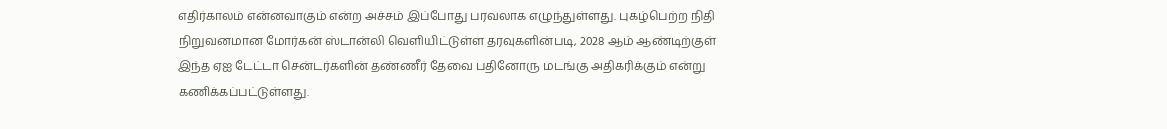எதிர்காலம் என்னவாகும் என்ற அச்சம் இப்போது பரவலாக எழுந்துள்ளது. புகழ்பெற்ற நிதி நிறுவனமான மோர்கன் ஸ்டான்லி வெளியிட்டுள்ள தரவுகளின்படி, 2028 ஆம் ஆண்டிற்குள் இந்த ஏஐ டேட்டா சென்டர்களின் தண்ணீர் தேவை பதினோரு மடங்கு அதிகரிக்கும் என்று கணிக்கப்பட்டுள்ளது.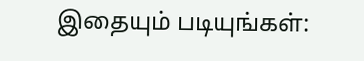இதையும் படியுங்கள்: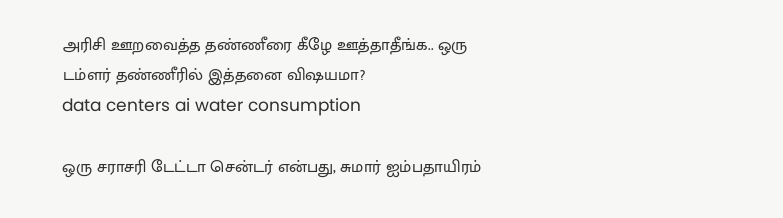அரிசி ஊறவைத்த தண்ணீரை கீழே ஊத்தாதீங்க.. ஒரு டம்ளர் தண்ணீரில் இத்தனை விஷயமா?
data centers ai water consumption

ஒரு சராசரி டேட்டா சென்டர் என்பது, சுமார் ஐம்பதாயிரம்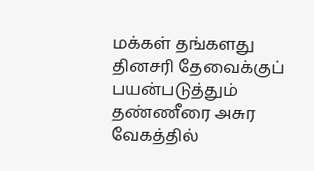மக்கள் தங்களது தினசரி தேவைக்குப் பயன்படுத்தும் தண்ணீரை அசுர வேகத்தில்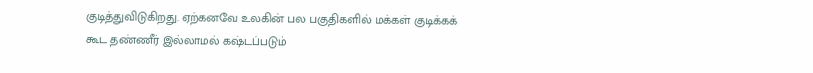குடித்துவிடுகிறது. ஏற்கனவே உலகின் பல பகுதிகளில் மக்கள் குடிக்கக் கூட தண்ணீர் இல்லாமல் கஷ்டப்படும்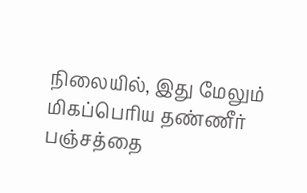நிலையில், இது மேலும் மிகப்பெரிய தண்ணீர் பஞ்சத்தை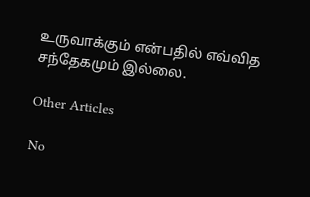உருவாக்கும் என்பதில் எவ்வித சந்தேகமும் இல்லை.

Other Articles

No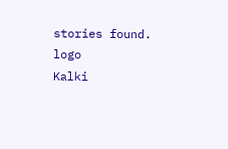stories found.
logo
Kalki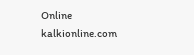Online
kalkionline.com